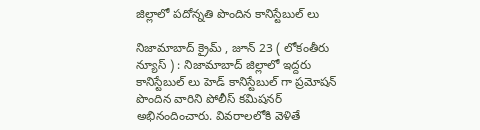జిల్లాలో పదోన్నతి పొందిన కానిస్టేబుల్ లు

నిజామాబాద్ క్రైమ్ , జూన్ 23 ( లోకంతీరు న్యూస్ ) : నిజామాబాద్ జిల్లాలో ఇద్దరు కానిస్టేబుల్ లు హెడ్ కానిస్టేబుల్ గా ప్రమోషన్ పొందిన వారిని పోలీస్ కమిషనర్ అభినందించారు. వివరాలలోకి వెళితే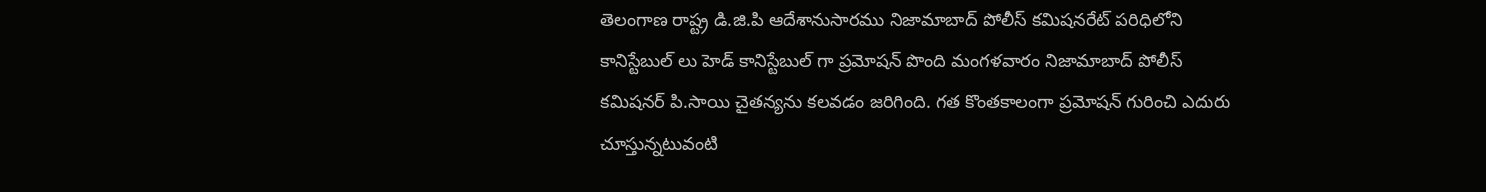తెలంగాణ రాష్ట్ర డి.జి.పి ఆదేశానుసారము నిజామాబాద్ పోలీస్ కమిషనరేట్ పరిధిలోని కానిస్టేబుల్ లు హెడ్ కానిస్టేబుల్ గా ప్రమోషన్ పొంది మంగళవారం నిజామాబాద్ పోలీస్ కమిషనర్ పి.సాయి చైతన్యను కలవడం జరిగింది. గత కొంతకాలంగా ప్రమోషన్ గురించి ఎదురు చూస్తున్నటువంటి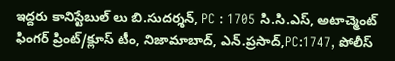ఇద్దరు కానిస్టేబుల్ లు బి.సుదర్శన్, PC : 1705 సి.సి.ఎస్, అటాచ్మెంట్ ఫింగర్ ప్రింట్/క్లూస్ టీం, నిజామాబాద్, ఎన్.ప్రసాద్,PC:1747, పోలీస్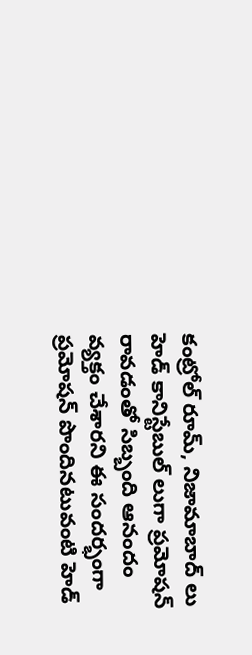కంట్రోల్ రూమ్, నిజామాబాద్ లు హెడ్ కానిస్టేబుల్ లుగా ప్రమోషన్ రావడంతో సిబ్బంది ఆనందం వ్యక్తం చేశారని ఈ సందర్భంగా ప్రమోషన్ పొందినటువంటి హెడ్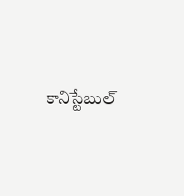కానిస్టేబుల్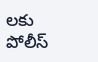లకు పోలీస్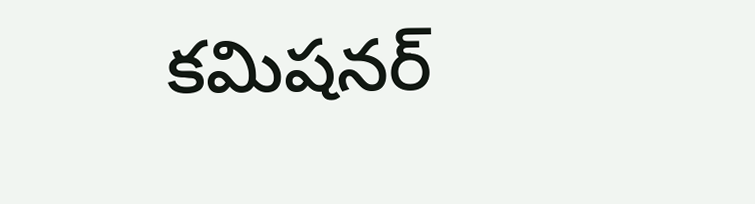కమిషనర్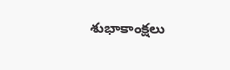శుభాకాంక్షలు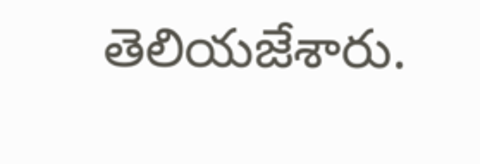తెలియజేశారు.